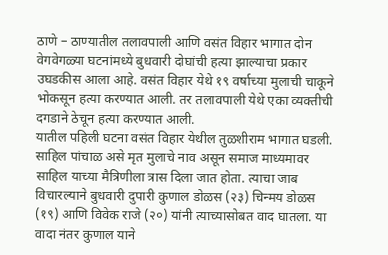ठाणे – ठाण्यातील तलावपाली आणि वसंत विहार भागात दोन वेगवेगळ्या घटनांमध्ये बुधवारी दोघांची हत्या झाल्याचा प्रकार उघडकीस आला आहे. वसंत विहार येथे १९ वर्षाच्या मुलाची चाकूने भोकसून हत्या करण्यात आली. तर तलावपाली येथे एका व्यक्तीची दगडाने ठेचून हत्या करण्यात आली.
यातील पहिली घटना वसंत विहार येथील तुळशीराम भागात घडली. साहिल पांचाळ असे मृत मुलाचे नाव असून समाज माध्यमावर साहिल याच्या मैत्रिणीला त्रास दिला जात होता. त्याचा जाब विचारल्याने बुधवारी दुपारी कुणाल डोळस (२३) चिन्मय डोळस (१९) आणि विवेक राजे (२०) यांनी त्याच्यासोबत वाद घातला. या वादा नंतर कुणाल याने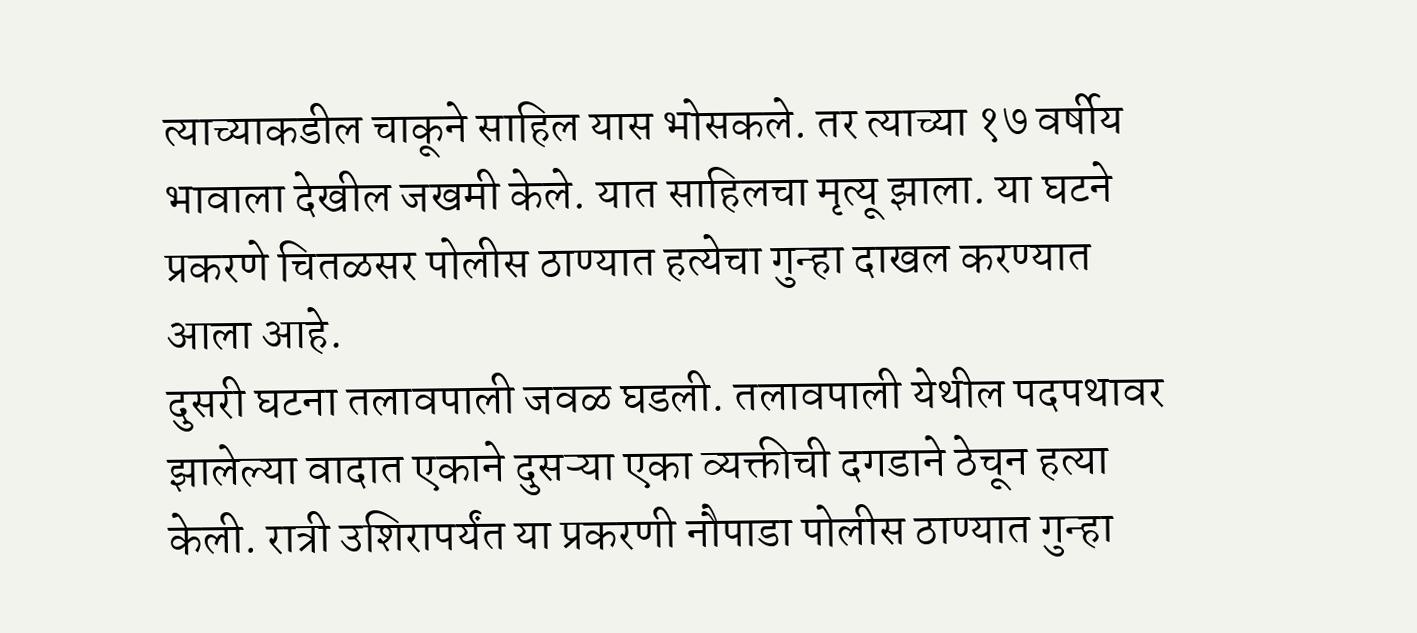त्याच्याकडील चाकूने साहिल यास भोसकले. तर त्याच्या १७ वर्षीय भावाला देखील जखमी केले. यात साहिलचा मृत्यू झाला. या घटने प्रकरणे चितळसर पोलीस ठाण्यात हत्येचा गुन्हा दाखल करण्यात आला आहे.
दुसरी घटना तलावपाली जवळ घडली. तलावपाली येथील पदपथावर झालेल्या वादात एकाने दुसऱ्या एका व्यक्तीची दगडाने ठेचून हत्या केली. रात्री उशिरापर्यंत या प्रकरणी नौपाडा पोलीस ठाण्यात गुन्हा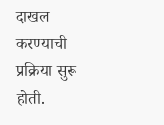दाखल करण्याची प्रक्रिया सुरू होती.